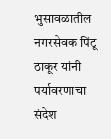भुसावळातील नगरसेवक पिंटू ठाकूर यांनी पर्यावरणाचा संदेश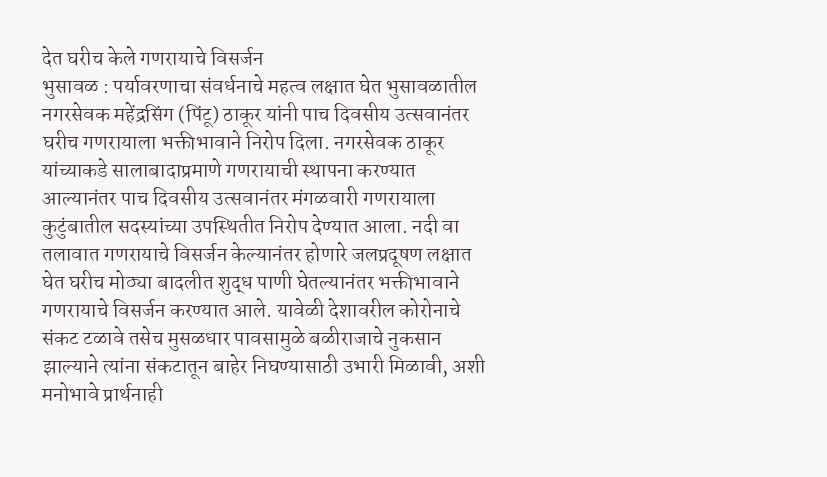देत घरीच केले गणरायाचे विसर्जन
भुसावळ : पर्यावरणाचा संवर्धनाचे महत्व लक्षात घेत भुसावळातील नगरसेवक महेंद्रसिंग (पिंटू) ठाकूर यांनी पाच दिवसीय उत्सवानंतर घरीच गणरायाला भक्तीभावाने निरोप दिला. नगरसेवक ठाकूर यांच्याकडे सालाबादाप्रमाणे गणरायाची स्थापना करण्यात आल्यानंतर पाच दिवसीय उत्सवानंतर मंगळवारी गणरायाला कुटुंबातील सदस्यांच्या उपस्थितीत निरोप देण्यात आला. नदी वा तलावात गणरायाचे विसर्जन केल्यानंतर होणारे जलप्रदूषण लक्षात घेत घरीच मोठ्या बादलीत शुद्ध पाणी घेतल्यानंतर भक्तीभावाने गणरायाचे विसर्जन करण्यात आले. यावेळी देशावरील कोरोनाचे संकट टळावे तसेच मुसळधार पावसामुळे बळीराजाचे नुकसान झाल्याने त्यांना संकटातून बाहेर निघण्यासाठी उभारी मिळावी, अशी मनोभावे प्रार्थनाही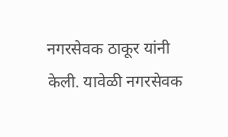नगरसेवक ठाकूर यांनी केली. यावेळी नगरसेवक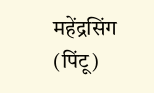महेंद्रसिंग (पिंटू)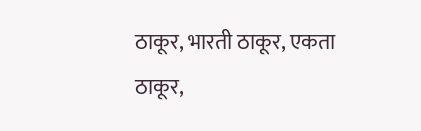ठाकूर, भारती ठाकूर, एकता ठाकूर,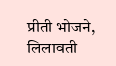प्रीती भोजने, लिलावती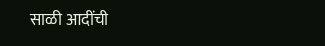साळी आदींची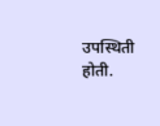उपस्थिती होती.